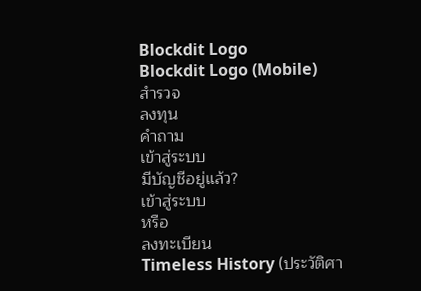Blockdit Logo
Blockdit Logo (Mobile)
สำรวจ
ลงทุน
คำถาม
เข้าสู่ระบบ
มีบัญชีอยู่แล้ว?
เข้าสู่ระบบ
หรือ
ลงทะเบียน
Timeless History (ประวัติศา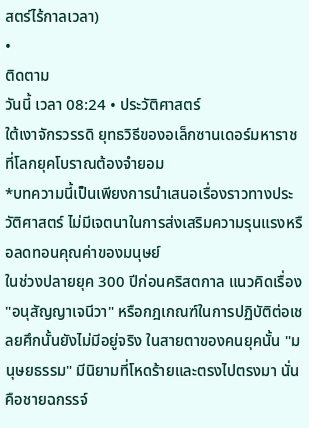สตร์ไร้กาลเวลา)
•
ติดตาม
วันนี้ เวลา 08:24 • ประวัติศาสตร์
ใต้เงาจักรวรรดิ ยุทธวิธีของอเล็กซานเดอร์มหาราชที่โลกยุคโบราณต้องจำยอม
*บทความนี้เป็นเพียงการนำเสนอเรื่องราวทางประวัติศาสตร์ ไม่มีเจตนาในการส่งเสริมความรุนแรงหรือลดทอนคุณค่าของมนุษย์
ในช่วงปลายยุค 300 ปีก่อนคริสตกาล แนวคิดเรื่อง "อนุสัญญาเจนีวา" หรือกฎเกณฑ์ในการปฏิบัติต่อเชลยศึกนั้นยังไม่มีอยู่จริง ในสายตาของคนยุคนั้น "มนุษยธรรม" มีนิยามที่โหดร้ายและตรงไปตรงมา นั่นคือชายฉกรรจ์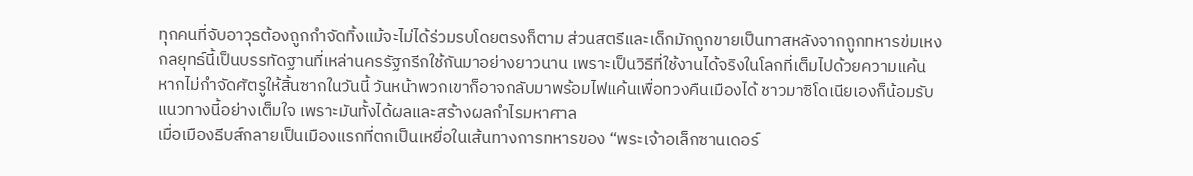ทุกคนที่จับอาวุธต้องถูกกำจัดทิ้งแม้จะไม่ได้ร่วมรบโดยตรงก็ตาม ส่วนสตรีและเด็กมักถูกขายเป็นทาสหลังจากถูกทหารข่มเหง
กลยุทธ์นี้เป็นบรรทัดฐานที่เหล่านครรัฐกรีกใช้กันมาอย่างยาวนาน เพราะเป็นวิธีที่ใช้งานได้จริงในโลกที่เต็มไปด้วยความแค้น หากไม่กำจัดศัตรูให้สิ้นซากในวันนี้ วันหน้าพวกเขาก็อาจกลับมาพร้อมไฟแค้นเพื่อทวงคืนเมืองได้ ชาวมาซิโดเนียเองก็น้อมรับแนวทางนี้อย่างเต็มใจ เพราะมันทั้งได้ผลและสร้างผลกำไรมหาศาล
เมื่อเมืองธีบส์กลายเป็นเมืองแรกที่ตกเป็นเหยื่อในเส้นทางการทหารของ “พระเจ้าอเล็กซานเดอร์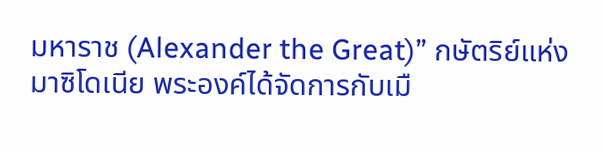มหาราช (Alexander the Great)” กษัตริย์แห่งมาซิโดเนีย พระองค์ได้จัดการกับเมื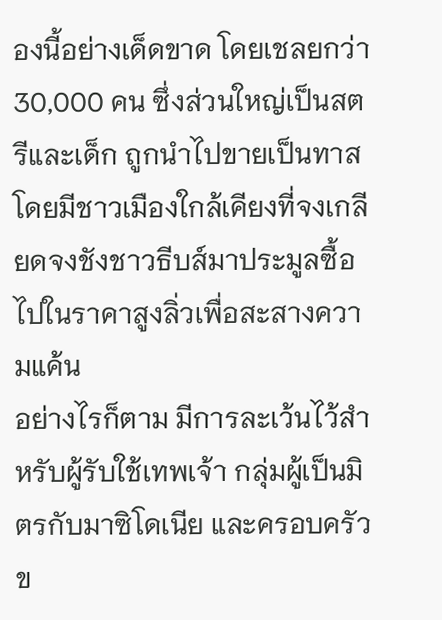องนี้อย่างเด็ดขาด โดยเชลยกว่า 30,000 คน ซึ่งส่วนใหญ่เป็นสตรีและเด็ก ถูกนำไปขายเป็นทาส โดยมีชาวเมืองใกล้เคียงที่จงเกลียดจงชังชาวธีบส์มาประมูลซื้อไปในราคาสูงลิ่วเพื่อสะสางความแค้น
อย่างไรก็ตาม มีการละเว้นไว้สำหรับผู้รับใช้เทพเจ้า กลุ่มผู้เป็นมิตรกับมาซิโดเนีย และครอบครัวข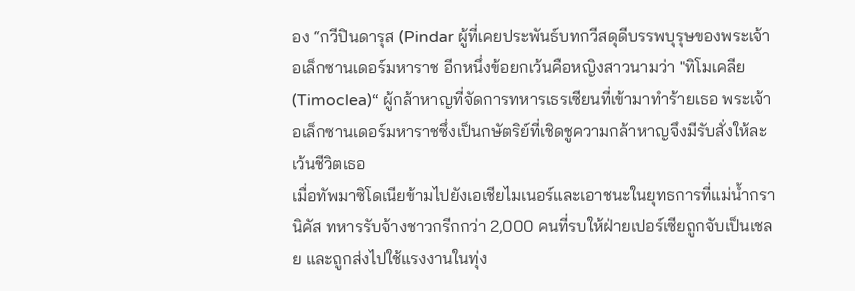อง “กวีปินดารุส (Pindar ผู้ที่เคยประพันธ์บทกวีสดุดีบรรพบุรุษของพระเจ้าอเล็กซานเดอร์มหาราช อีกหนึ่งข้อยกเว้นคือหญิงสาวนามว่า "ทิโมเคลีย (Timoclea)“ ผู้กล้าหาญที่จัดการทหารเธรเซียนที่เข้ามาทำร้ายเธอ พระเจ้าอเล็กซานเดอร์มหาราชซึ่งเป็นกษัตริย์ที่เชิดชูความกล้าหาญจึงมีรับสั่งให้ละเว้นชีวิตเธอ
เมื่อทัพมาซิโดเนียข้ามไปยังเอเชียไมเนอร์และเอาชนะในยุทธการที่แม่น้ำกรานิคัส ทหารรับจ้างชาวกรีกกว่า 2,000 คนที่รบให้ฝ่ายเปอร์เซียถูกจับเป็นเชลย และถูกส่งไปใช้แรงงานในทุ่ง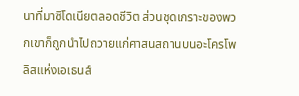นาที่มาซิโดเนียตลอดชีวิต ส่วนชุดเกราะของพวกเขาก็ถูกนำไปถวายแก่ศาสนสถานบนอะโครโพลิสแห่งเอเธนส์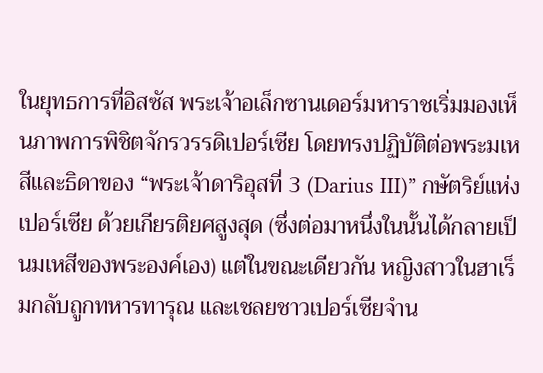ในยุทธการที่อิสซัส พระเจ้าอเล็กซานเดอร์มหาราชเริ่มมองเห็นภาพการพิชิตจักรวรรดิเปอร์เซีย โดยทรงปฏิบัติต่อพระมเหสีและธิดาของ “พระเจ้าดาริอุสที่ 3 (Darius III)” กษัตริย์แห่งเปอร์เซีย ด้วยเกียรติยศสูงสุด (ซึ่งต่อมาหนึ่งในนั้นได้กลายเป็นมเหสีของพระองค์เอง) แต่ในขณะเดียวกัน หญิงสาวในฮาเร็มกลับถูกทหารทารุณ และเชลยชาวเปอร์เซียจำน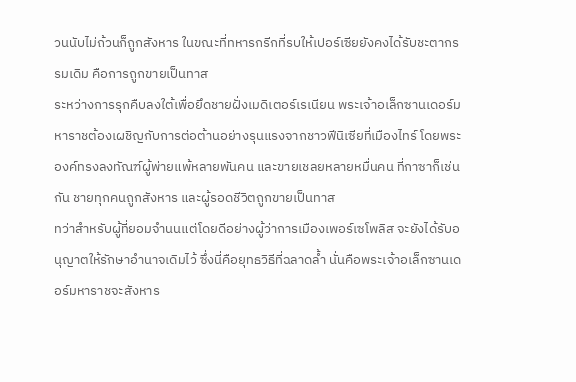วนนับไม่ถ้วนก็ถูกสังหาร ในขณะที่ทหารกรีกที่รบให้เปอร์เซียยังคงได้รับชะตากรรมเดิม คือการถูกขายเป็นทาส
ระหว่างการรุกคืบลงใต้เพื่อยึดชายฝั่งเมดิเตอร์เรเนียน พระเจ้าอเล็กซานเดอร์มหาราชต้องเผชิญกับการต่อต้านอย่างรุนแรงจากชาวฟีนิเซียที่เมืองไทร์ โดยพระองค์ทรงลงทัณฑ์ผู้พ่ายแพ้หลายพันคน และขายเชลยหลายหมื่นคน ที่กาซาก็เช่นกัน ชายทุกคนถูกสังหาร และผู้รอดชีวิตถูกขายเป็นทาส
ทว่าสำหรับผู้ที่ยอมจำนนแต่โดยดีอย่างผู้ว่าการเมืองเพอร์เซโพลิส จะยังได้รับอนุญาตให้รักษาอำนาจเดิมไว้ ซึ่งนี่คือยุทธวิธีที่ฉลาดล้ำ นั่นคือพระเจ้าอเล็กซานเดอร์มหาราชจะสังหาร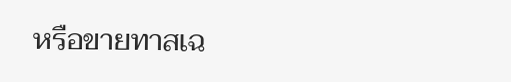หรือขายทาสเฉ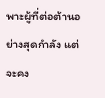พาะผู้ที่ต่อต้านอย่างสุดกำลัง แต่จะคง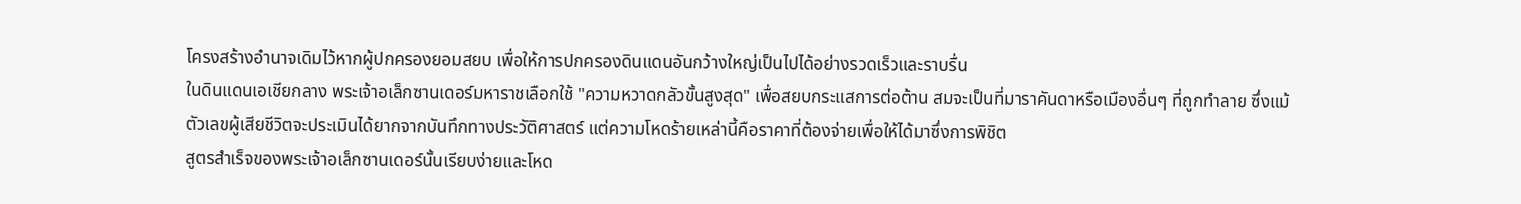โครงสร้างอำนาจเดิมไว้หากผู้ปกครองยอมสยบ เพื่อให้การปกครองดินแดนอันกว้างใหญ่เป็นไปได้อย่างรวดเร็วและราบรื่น
ในดินแดนเอเชียกลาง พระเจ้าอเล็กซานเดอร์มหาราชเลือกใช้ "ความหวาดกลัวขั้นสูงสุด" เพื่อสยบกระแสการต่อต้าน สมจะเป็นที่มาราคันดาหรือเมืองอื่นๆ ที่ถูกทำลาย ซึ่งแม้ตัวเลขผู้เสียชีวิตจะประเมินได้ยากจากบันทึกทางประวัติศาสตร์ แต่ความโหดร้ายเหล่านี้คือราคาที่ต้องจ่ายเพื่อให้ได้มาซึ่งการพิชิต
สูตรสำเร็จของพระเจ้าอเล็กซานเดอร์นั้นเรียบง่ายและโหด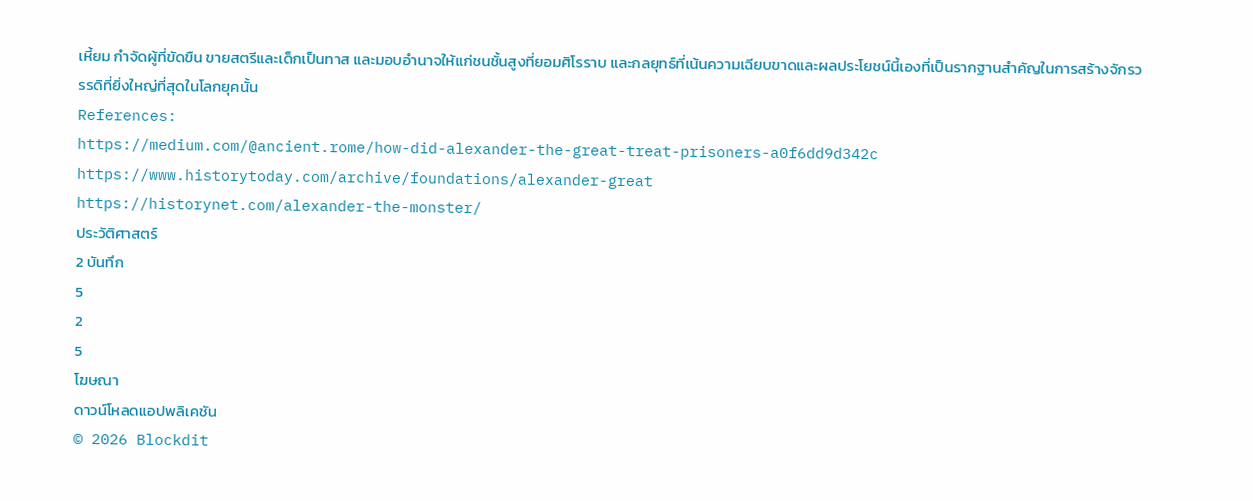เหี้ยม กำจัดผู้ที่ขัดขืน ขายสตรีและเด็กเป็นทาส และมอบอำนาจให้แก่ชนชั้นสูงที่ยอมศิโรราบ และกลยุทธ์ที่เน้นความเฉียบขาดและผลประโยชน์นี้เองที่เป็นรากฐานสำคัญในการสร้างจักรวรรดิที่ยิ่งใหญ่ที่สุดในโลกยุคนั้น
References:
https://medium.com/@ancient.rome/how-did-alexander-the-great-treat-prisoners-a0f6dd9d342c
https://www.historytoday.com/archive/foundations/alexander-great
https://historynet.com/alexander-the-monster/
ประวัติศาสตร์
2 บันทึก
5
2
5
โฆษณา
ดาวน์โหลดแอปพลิเคชัน
© 2026 Blockdit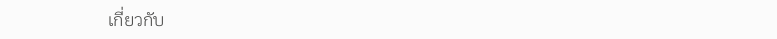เกี่ยวกับ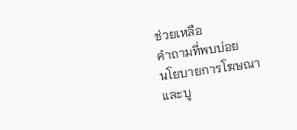ช่วยเหลือ
คำถามที่พบบ่อย
นโยบายการโฆษณาและบู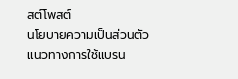สต์โพสต์
นโยบายความเป็นส่วนตัว
แนวทางการใช้แบรน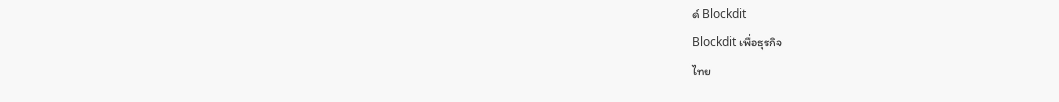ด์ Blockdit
Blockdit เพื่อธุรกิจ
ไทย